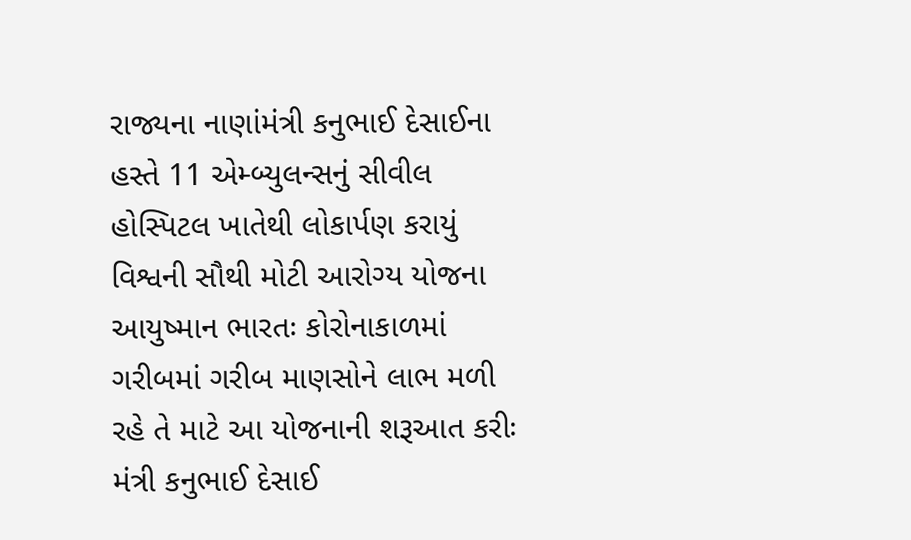રાજ્યના નાણાંમંત્રી કનુભાઈ દેસાઈના હસ્તે 11 એમ્બ્યુલન્સનું સીવીલ હોસ્પિટલ ખાતેથી લોકાર્પણ કરાયું
વિશ્વની સૌથી મોટી આરોગ્ય યોજના આયુષ્માન ભારતઃ કોરોનાકાળમાં ગરીબમાં ગરીબ માણસોને લાભ મળી રહે તે માટે આ યોજનાની શરૂઆત કરીઃ મંત્રી કનુભાઈ દેસાઈ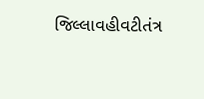જિલ્લાવહીવટીતંત્ર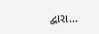દ્વારા...